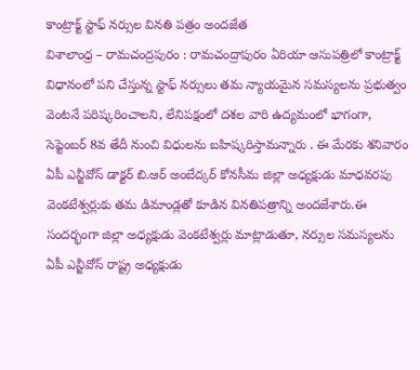కాంట్రాక్ట్ స్టాఫ్ నర్సుల వినతి పత్రం అందజేత
విశాలాంధ్ర – రామచంద్రపురం : రామచంద్రాపురం ఏరియా ఆసుపత్రిలో కాంట్రాక్ట్ విధానంలో పని చేస్తున్న స్టాఫ్ నర్సులు తమ న్యాయమైన సమస్యలను ప్రభుత్వం వెంటనే పరిష్కరించాలని, లేనిపక్షంలో దశల వారి ఉద్యమంలో భాగంగా, సెప్టెంబర్ 8వ తేదీ నుంచి విధులను బహిష్కరిస్తామన్నారు . ఈ మేరకు శనివారం ఏపీ ఎన్జీవోస్ డాక్టర్ బి.ఆర్ అంబేద్కర్ కోనసీమ జిల్లా అధ్యక్షుడు మాధవరపు వెంకటేశ్వర్లుకు తమ డిమాండ్లతో కూడిన వినతిపత్రాన్ని అందజేశారు.ఈ సందర్భంగా జిల్లా అధ్యక్షుడు వెంకటేశ్వర్లు మాట్లాడుతూ, నర్సుల సమస్యలను ఏపీ ఎన్జీవోస్ రాష్ట్ర అధ్యక్షుడు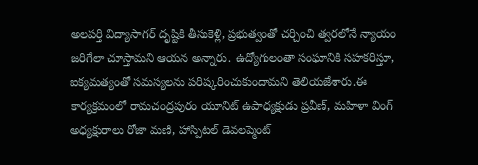అలపర్తి విద్యాసాగర్ దృష్టికి తీసుకెళ్లి, ప్రభుత్వంతో చర్చించి త్వరలోనే న్యాయం జరిగేలా చూస్తామని ఆయన అన్నారు. ఉద్యోగులంతా సంఘానికి సహకరిస్తూ, ఐక్యమత్యంతో సమస్యలను పరిష్కరించుకుందామని తెలియజేశారు.ఈ కార్యక్రమంలో రామచంద్రపురం యూనిట్ ఉపాధ్యక్షుడు ప్రవీణ్, మహిళా వింగ్ అధ్యక్షురాలు రోజా మణి, హాస్పిటల్ డెవలప్మెంట్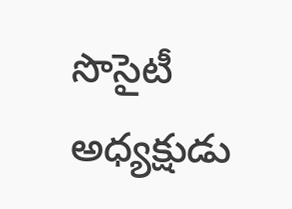సొసైటీ అధ్యక్షుడు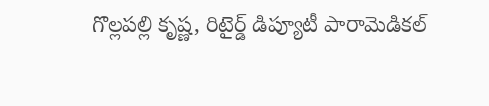గొల్లపల్లి కృష్ణ, రిటైర్డ్ డిప్యూటీ పారామెడికల్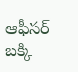ఆఫీసర్ బక్కి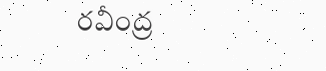రవీంద్ర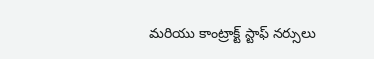మరియు కాంట్రాక్ట్ స్టాఫ్ నర్సులు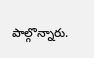పాల్గొన్నారు.